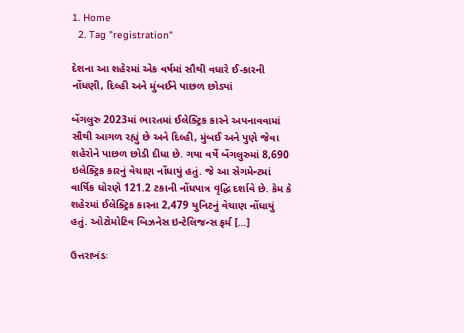1. Home
  2. Tag "registration"

દેશના આ શહેરમાં એક વર્ષમાં સૌથી વધારે ઈ-કારની નોંધણી, દિલ્હી અને મુંબઈને પાછળ છોડ્યાં

બેંગલુરુ 2023માં ભારતમાં ઈલેક્ટ્રિક કારને અપનાવવામાં સૌથી આગળ રહ્યું છે અને દિલ્હી, મુંબઈ અને પુણે જેવા શહેરોને પાછળ છોડી દીધા છે. ગયા વર્ષે બેંગલુરુમાં 8,690 ઇલેક્ટ્રિક કારનું વેચાણ નોંધાયું હતું. જે આ સેગમેન્ટમાં વાર્ષિક ધોરણે 121.2 ટકાની નોંધપાત્ર વૃદ્ધિ દર્શાવે છે. કેમ કે શહેરમાં ઈલેક્ટ્રિક કારના 2,479 યુનિટનું વેચાણ નોંધાયું હતું. ઓટોમોટિવ બિઝનેસ ઇન્ટેલિજન્સ ફર્મ […]

ઉત્તરાખંડઃ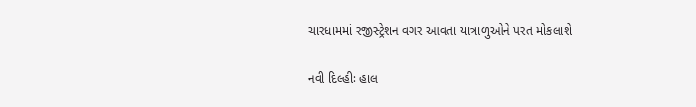ચારધામમાં રજીસ્ટ્રેશન વગર આવતા યાત્રાળુઓને પરત મોકલાશે

નવી દિલ્હીઃ હાલ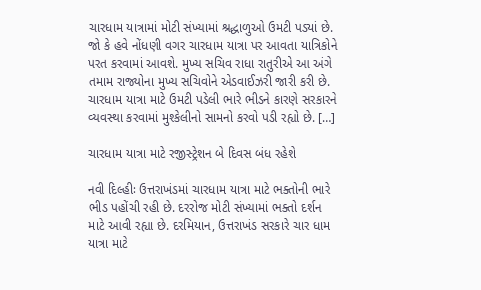ચારધામ યાત્રામાં મોટી સંખ્યામાં શ્રદ્ધાળુઓ ઉમટી પડ્યાં છે. જો કે હવે નોંધણી વગર ચારધામ યાત્રા પર આવતા યાત્રિકોને પરત કરવામાં આવશે. મુખ્ય સચિવ રાધા રાતુરીએ આ અંગે તમામ રાજ્યોના મુખ્ય સચિવોને એડવાઈઝરી જારી કરી છે. ચારધામ યાત્રા માટે ઉમટી પડેલી ભારે ભીડને કારણે સરકારને વ્યવસ્થા કરવામાં મુશ્કેલીનો સામનો કરવો પડી રહ્યો છે. […]

ચારધામ યાત્રા માટે રજીસ્ટ્રેશન બે દિવસ બંધ રહેશે

નવી દિલ્હીઃ ઉત્તરાખંડમાં ચારધામ યાત્રા માટે ભક્તોની ભારે ભીડ પહોંચી રહી છે. દરરોજ મોટી સંખ્યામાં ભક્તો દર્શન માટે આવી રહ્યા છે. દરમિયાન, ઉત્તરાખંડ સરકારે ચાર ધામ યાત્રા માટે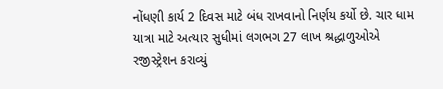નોંધણી કાર્ય 2 દિવસ માટે બંધ રાખવાનો નિર્ણય કર્યો છે. ચાર ધામ યાત્રા માટે અત્યાર સુધીમાં લગભગ 27 લાખ શ્રદ્ધાળુઓએ રજીસ્ટ્રેશન કરાવ્યું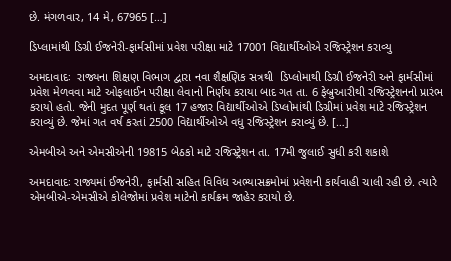છે. મંગળવાર, 14 મે, 67965 […]

ડિપ્લામાંથી ડિગ્રી ઈજનેરી-ફાર્મસીમાં પ્રવેશ પરીક્ષા માટે 17001 વિદ્યાર્થીઓએ રજિસ્ટ્રેશન કરાવ્યુ

અમદાવાદઃ  રાજ્યના શિક્ષણ વિભાગ દ્વારા નવા શૈક્ષણિક સત્રથી  ડિપ્લોમાથી ડિગ્રી ઈજનેરી અને ફાર્મસીમાં પ્રવેશ મેળવવા માટે ઓફલાઈન પરીક્ષા લેવાનો નિર્ણય કરાયા બાદ ગત તા. 6 ફેબ્રુઆરીથી રજિસ્ટ્રેશનનો પ્રારંભ કરાયો હતો. જેની મુદત પૂર્ણ થતાં કૂલ 17 હજાર વિદ્યાર્થીઓએ ડિપ્લોમાંથી ડિગ્રીમાં પ્રવેશ માટે રજિસ્ટ્રેશન કરાવ્યું છે. જેમાં ગત વર્ષ કરતાં 2500 વિદ્યાર્થીઓએ વધુ રજિસ્ટ્રેશન કરાવ્યું છે. […]

એમબીએ અને એમસીએની 19815 બેઠકો માટે રજિસ્ટ્રેશન તા. 17મી જુલાઈ સુધી કરી શકાશે

અમદાવાદઃ રાજ્યમાં ઈજનેરી, ફાર્મસી સહિત વિવિધ અભ્યાસક્રમોમાં પ્રવેશની કાર્યવાહી ચાલી રહી છે. ત્યારે એમબીએ-એમસીએ કોલેજોમાં પ્રવેશ માટેનો કાર્યક્રમ જાહેર કરાયો છે.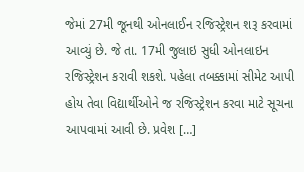જેમાં 27મી જૂનથી ઓનલાઈન રજિસ્ટ્રેશન શરૂ કરવામાં આવ્યું છે. જે તા. 17મી જુલાઇ સુધી ઓનલાઇન રજિસ્ટ્રેશન કરાવી શકશે. પહેલા તબક્કામાં સીમેટ આપી હોય તેવા વિદ્યાર્થીઓને જ રજિસ્ટ્રેશન કરવા માટે સૂચના આપવામાં આવી છે. પ્રવેશ […]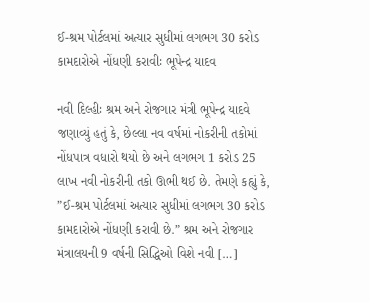ઈ-શ્રમ પોર્ટલમાં અત્યાર સુધીમાં લગભગ 30 કરોડ કામદારોએ નોંધણી કરાવીઃ ભૂપેન્દ્ર યાદવ

નવી દિલ્હીઃ શ્રમ અને રોજગાર મંત્રી ભૂપેન્દ્ર યાદવે જણાવ્યું હતું કે, છેલ્લા નવ વર્ષમાં નોકરીની તકોમાં નોંધપાત્ર વધારો થયો છે અને લગભગ 1 કરોડ 25 લાખ નવી નોકરીની તકો ઊભી થઈ છે. તેમણે કહ્યું કે, ”ઈ-શ્રમ પોર્ટલમાં અત્યાર સુધીમાં લગભગ 30 કરોડ કામદારોએ નોંધણી કરાવી છે.” શ્રમ અને રોજગાર મંત્રાલયની 9 વર્ષની સિદ્ધિઓ વિશે નવી […]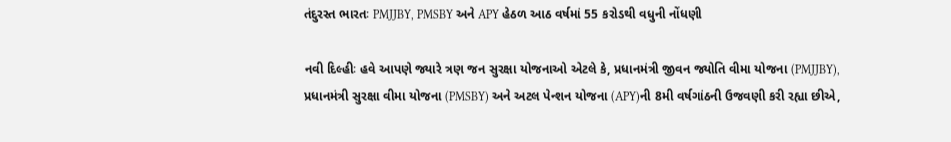તંદુરસ્ત ભારતઃ PMJJBY, PMSBY અને APY હેઠળ આઠ વર્ષમાં 55 કરોડથી વધુની નોંધણી

નવી દિલ્હીઃ હવે આપણે જ્યારે ત્રણ જન સુરક્ષા યોજનાઓ એટલે કે, પ્રધાનમંત્રી જીવન જ્યોતિ વીમા યોજના (PMJJBY), પ્રધાનમંત્રી સુરક્ષા વીમા યોજના (PMSBY) અને અટલ પેન્શન યોજના (APY)ની 8મી વર્ષગાંઠની ઉજવણી કરી રહ્યા છીએ,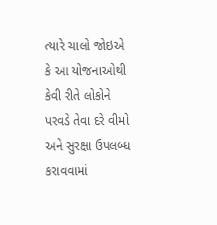ત્યારે ચાલો જોઇએ કે આ યોજનાઓથી કેવી રીતે લોકોને પરવડે તેવા દરે વીમો અને સુરક્ષા ઉપલબ્ધ કરાવવામાં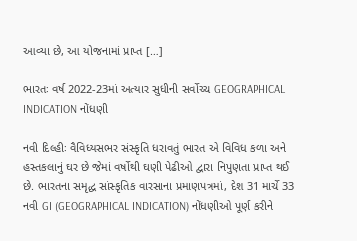આવ્યા છે, આ યોજનામાં પ્રાપ્ત […]

ભારતઃ વર્ષ 2022-23માં અત્યાર સુધીની સર્વોચ્ચ GEOGRAPHICAL INDICATION નોંધણી

નવી દિલ્હીઃ વૈવિધ્યસભર સંસ્કૃતિ ધરાવતું ભારત એ વિવિધ કળા અને હસ્તકલાનું ઘર છે જેમાં વર્ષોથી ઘણી પેઢીઓ દ્વારા નિપુણતા પ્રાપ્ત થઈ છે. ભારતના સમૃદ્ધ સાંસ્કૃતિક વારસાના પ્રમાણપત્રમાં, દેશ 31 માર્ચે 33 નવી GI (GEOGRAPHICAL INDICATION) નોંધણીઓ પૂર્ણ કરીને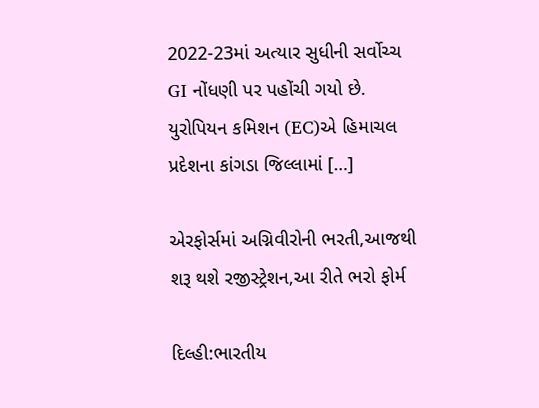2022-23માં અત્યાર સુધીની સર્વોચ્ચ GI નોંધણી પર પહોંચી ગયો છે. યુરોપિયન કમિશન (EC)એ હિમાચલ પ્રદેશના કાંગડા જિલ્લામાં […]

એરફોર્સમાં અગ્નિવીરોની ભરતી,આજથી શરૂ થશે રજીસ્ટ્રેશન,આ રીતે ભરો ફોર્મ

દિલ્હી:ભારતીય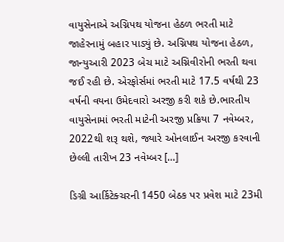વાયુસેનાએ અગ્નિપથ યોજના હેઠળ ભરતી માટે જાહેરનામું બહાર પાડ્યું છે. અગ્નિપથ યોજના હેઠળ, જાન્યુઆરી 2023 બેચ માટે અગ્નિવીરોની ભરતી થવા જઈ રહી છે. એરફોર્સમાં ભરતી માટે 17.5 વર્ષથી 23 વર્ષની વયના ઉમેદવારો અરજી કરી શકે છે.ભારતીય વાયુસેનામાં ભરતી માટેની અરજી પ્રક્રિયા 7 નવેમ્બર, 2022થી શરૂ થશે, જ્યારે ઓનલાઈન અરજી કરવાની છેલ્લી તારીખ 23 નવેમ્બર […]

ડિગ્રી આર્કિટેક્ચરની 1450 બેઠક પર પ્રવેશ માટે 23મી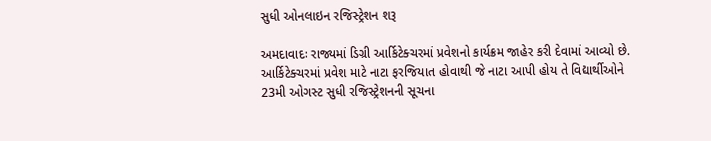સુધી ઓનલાઇન રજિસ્ટ્રેશન શરૂ

અમદાવાદઃ રાજ્યમાં ડિગ્રી આર્કિટેક્ચરમાં પ્રવેશનો કાર્યક્રમ જાહેર કરી દેવામાં આવ્યો છે. આર્કિટેક્ચરમાં પ્રવેશ માટે નાટા ફરજિયાત હોવાથી જે નાટા આપી હોય તે વિદ્યાર્થીઓને 23મી ઓગસ્ટ સુધી રજિસ્ટ્રેશનની સૂચના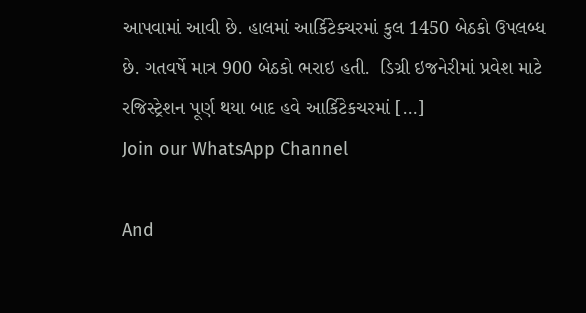આપવામાં આવી છે. હાલમાં આર્કિટેક્ચરમાં કુલ 1450 બેઠકો ઉપલબ્ધ છે. ગતવર્ષે માત્ર 900 બેઠકો ભરાઇ હતી.  ડિગ્રી ઇજનેરીમાં પ્રવેશ માટે રજિસ્ટ્રેશન પૂર્ણ થયા બાદ હવે આર્કિટેકચરમાં […]
Join our WhatsApp Channel

And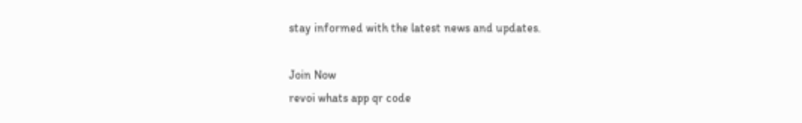stay informed with the latest news and updates.

Join Now
revoi whats app qr code